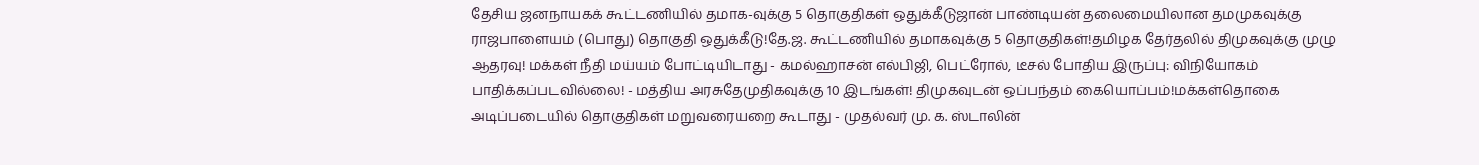தேசிய ஜனநாயகக் கூட்டணியில் தமாக-வுக்கு 5 தொகுதிகள் ஒதுக்கீடுஜான் பாண்டியன் தலைமையிலான தமமுகவுக்கு ராஜபாளையம் (பொது) தொகுதி ஒதுக்கீடு!தே.ஜ. கூட்டணியில் தமாகவுக்கு 5 தொகுதிகள்!தமிழக தேர்தலில் திமுகவுக்கு முழு ஆதரவு! மக்கள் நீதி மய்யம் போட்டியிடாது - கமல்ஹாசன் எல்பிஜி, பெட்ரோல், டீசல் போதிய இருப்பு: விநியோகம் பாதிக்கப்படவில்லை! - மத்திய அரசுதேமுதிகவுக்கு 10 இடங்கள்! திமுகவுடன் ஒப்பந்தம் கையொப்பம்!மக்கள்தொகை அடிப்படையில் தொகுதிகள் மறுவரையறை கூடாது - முதல்வர் மு. க. ஸ்டாலின்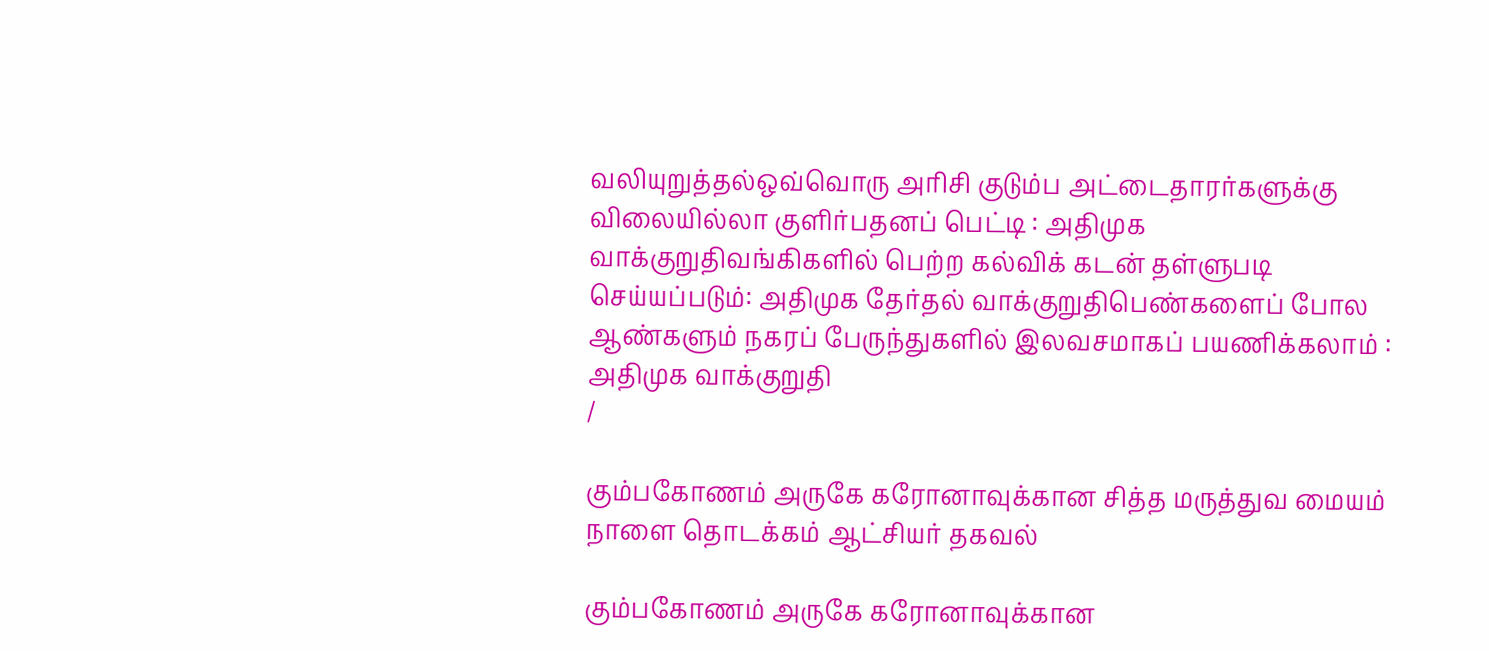வலியுறுத்தல்ஒவ்வொரு அரிசி குடும்ப அட்டைதாரர்களுக்கு விலையில்லா குளிர்பதனப் பெட்டி : அதிமுக வாக்குறுதிவங்கிகளில் பெற்ற கல்விக் கடன் தள்ளுபடி செய்யப்படும்: அதிமுக தேர்தல் வாக்குறுதிபெண்களைப் போல ஆண்களும் நகரப் பேருந்துகளில் இலவசமாகப் பயணிக்கலாம் : அதிமுக வாக்குறுதி
/

கும்பகோணம் அருகே கரோனாவுக்கான சித்த மருத்துவ மையம் நாளை தொடக்கம் ஆட்சியர் தகவல்

கும்பகோணம் அருகே கரோனாவுக்கான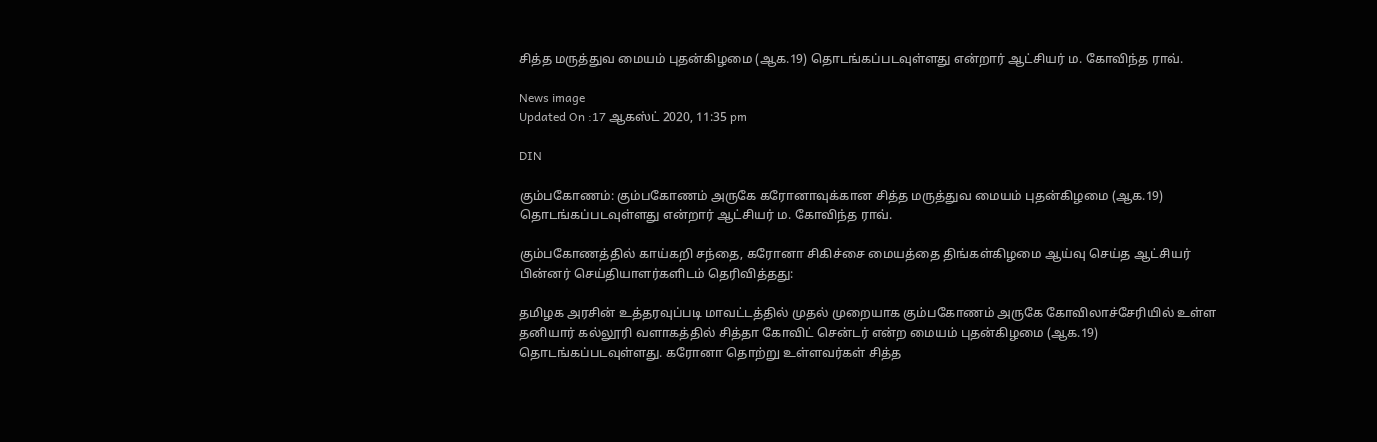சித்த மருத்துவ மையம் புதன்கிழமை (ஆக.19) தொடங்கப்படவுள்ளது என்றார் ஆட்சியர் ம. கோவிந்த ராவ்.

News image
Updated On :17 ஆகஸ்ட் 2020, 11:35 pm

DIN

கும்பகோணம்: கும்பகோணம் அருகே கரோனாவுக்கான சித்த மருத்துவ மையம் புதன்கிழமை (ஆக.19) தொடங்கப்படவுள்ளது என்றார் ஆட்சியர் ம. கோவிந்த ராவ்.

கும்பகோணத்தில் காய்கறி சந்தை, கரோனா சிகிச்சை மையத்தை திங்கள்கிழமை ஆய்வு செய்த ஆட்சியர் பின்னர் செய்தியாளர்களிடம் தெரிவித்தது:

தமிழக அரசின் உத்தரவுப்படி மாவட்டத்தில் முதல் முறையாக கும்பகோணம் அருகே கோவிலாச்சேரியில் உள்ள தனியார் கல்லூரி வளாகத்தில் சித்தா கோவிட் சென்டர் என்ற மையம் புதன்கிழமை (ஆக.19) தொடங்கப்படவுள்ளது. கரோனா தொற்று உள்ளவர்கள் சித்த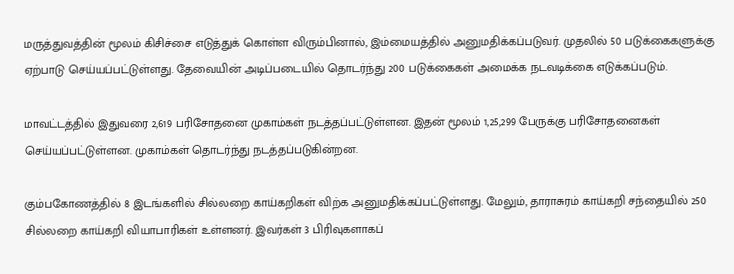மருத்துவத்தின் மூலம் கிசிச்சை எடுத்துக் கொள்ள விரும்பினால், இம்மையத்தில் அனுமதிக்கப்படுவர். முதலில் 50 படுக்கைகளுக்கு ஏற்பாடு செய்யப்பட்டுள்ளது. தேவையின் அடிப்படையில் தொடர்ந்து 200 படுக்கைகள் அமைக்க நடவடிக்கை எடுக்கப்படும்.

மாவட்டத்தில் இதுவரை 2,619 பரிசோதனை முகாம்கள் நடத்தப்பட்டுள்ளன. இதன் மூலம் 1,25,299 பேருக்கு பரிசோதனைகள் செய்யப்பட்டுள்ளன. முகாம்கள் தொடர்ந்து நடத்தப்படுகின்றன.

கும்பகோணத்தில் 8 இடங்களில் சில்லறை காய்கறிகள் விற்க அனுமதிக்கப்பட்டுள்ளது. மேலும், தாராசுரம் காய்கறி சந்தையில் 250 சில்லறை காய்கறி வியாபாரிகள் உள்ளனர். இவர்கள் 3 பிரிவுகளாகப்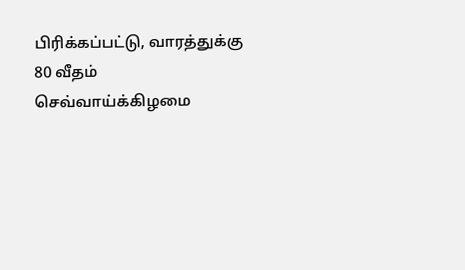பிரிக்கப்பட்டு, வாரத்துக்கு 80 வீதம் செவ்வாய்க்கிழமை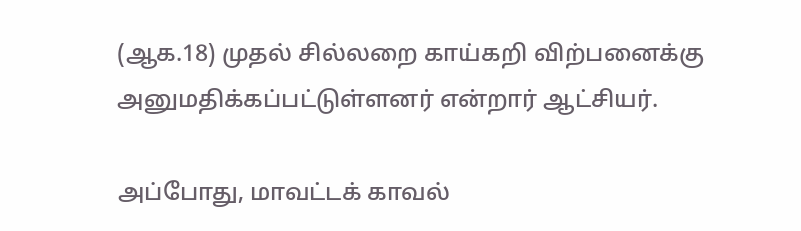(ஆக.18) முதல் சில்லறை காய்கறி விற்பனைக்கு அனுமதிக்கப்பட்டுள்ளனர் என்றார் ஆட்சியர்.

அப்போது, மாவட்டக் காவல்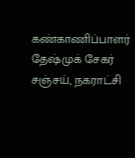கண்காணிப்பாளர் தேஷ்முக் சேகர் சஞ்சய், நகராட்சி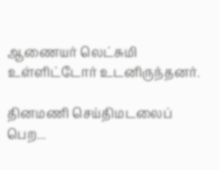ஆணையர் லெட்சுமி உள்ளிட்டோர் உடனிருந்தனர்.

தினமணி செய்திமடலைப் பெற...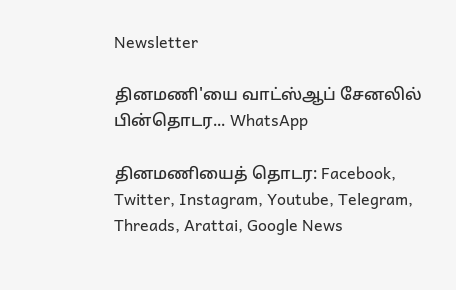Newsletter

தினமணி'யை வாட்ஸ்ஆப் சேனலில் பின்தொடர... WhatsApp

தினமணியைத் தொடர: Facebook, Twitter, Instagram, Youtube, Telegram, Threads, Arattai, Google News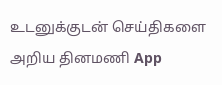உடனுக்குடன் செய்திகளை அறிய தினமணி App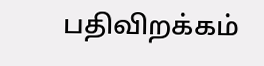பதிவிறக்கம்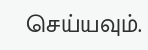செய்யவும்.